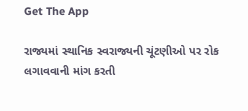Get The App

રાજ્યમાં સ્થાનિક સ્વરાજ્યની ચૂંટણીઓ પર રોક લગાવવાની માંગ કરતી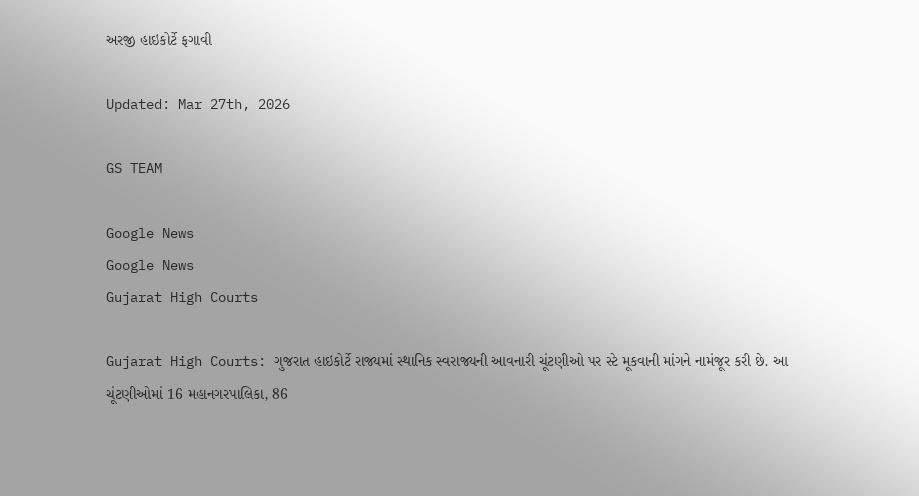અરજી હાઇકોર્ટે ફગાવી

Updated: Mar 27th, 2026

GS TEAM

Google News
Google News
Gujarat High Courts

Gujarat High Courts: ગુજરાત હાઇકોર્ટે રાજ્યમાં સ્થાનિક સ્વરાજ્યની આવનારી ચૂંટણીઓ પર સ્ટે મૂકવાની માંગને નામંજૂર કરી છે. આ ચૂંટણીઓમાં 16 મહાનગરપાલિકા, 86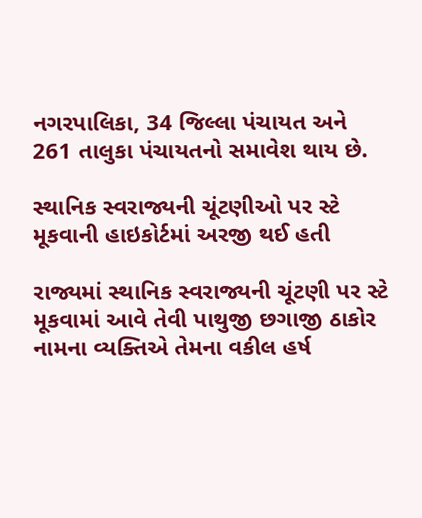નગરપાલિકા, 34 જિલ્લા પંચાયત અને 261 તાલુકા પંચાયતનો સમાવેશ થાય છે.

સ્થાનિક સ્વરાજ્યની ચૂંટણીઓ પર સ્ટે મૂકવાની હાઇકોર્ટમાં અરજી થઈ હતી

રાજ્યમાં સ્થાનિક સ્વરાજ્યની ચૂંટણી પર સ્ટે મૂકવામાં આવે તેવી પાથુજી છગાજી ઠાકોર નામના વ્યક્તિએ તેમના વકીલ હર્ષ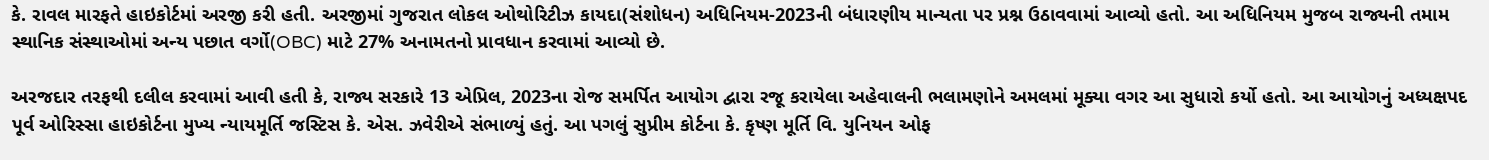કે. રાવલ મારફતે હાઇકોર્ટમાં અરજી કરી હતી. અરજીમાં ગુજરાત લોકલ ઓથોરિટીઝ કાયદા(સંશોધન) અધિનિયમ-2023ની બંધારણીય માન્યતા પર પ્રશ્ન ઉઠાવવામાં આવ્યો હતો. આ અધિનિયમ મુજબ રાજ્યની તમામ સ્થાનિક સંસ્થાઓમાં અન્ય પછાત વર્ગો(OBC) માટે 27% અનામતનો પ્રાવધાન કરવામાં આવ્યો છે.

અરજદાર તરફથી દલીલ કરવામાં આવી હતી કે, રાજ્ય સરકારે 13 એપ્રિલ, 2023ના રોજ સમર્પિત આયોગ દ્વારા રજૂ કરાયેલા અહેવાલની ભલામણોને અમલમાં મૂક્યા વગર આ સુધારો કર્યો હતો. આ આયોગનું અધ્યક્ષપદ પૂર્વ ઓરિસ્સા હાઇકોર્ટના મુખ્ય ન્યાયમૂર્તિ જસ્ટિસ કે. એસ. ઝવેરીએ સંભાળ્યું હતું. આ પગલું સુપ્રીમ કોર્ટના કે. કૃષ્ણ મૂર્તિ વિ. યુનિયન ઓફ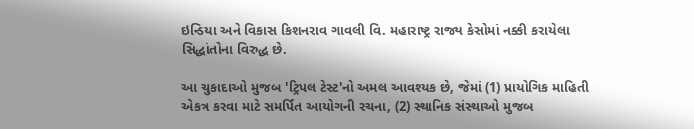ઇન્ડિયા અને વિકાસ કિશનરાવ ગાવલી વિ. મહારાષ્ટ્ર રાજ્ય કેસોમાં નક્કી કરાયેલા સિદ્ધાંતોના વિરુદ્ધ છે.

આ ચુકાદાઓ મુજબ 'ટ્રિપલ ટેસ્ટ'નો અમલ આવશ્યક છે, જેમાં (1) પ્રાયોગિક માહિતી એકત્ર કરવા માટે સમર્પિત આયોગની રચના, (2) સ્થાનિક સંસ્થાઓ મુજબ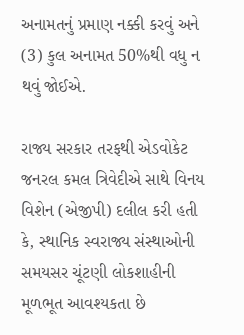અનામતનું પ્રમાણ નક્કી કરવું અને (3) કુલ અનામત 50%થી વધુ ન થવું જોઈએ.

રાજ્ય સરકાર તરફથી એડવોકેટ જનરલ કમલ ત્રિવેદીએ સાથે વિનય વિશેન (એજીપી) દલીલ કરી હતી કે, સ્થાનિક સ્વરાજ્ય સંસ્થાઓની સમયસર ચૂંટણી લોકશાહીની મૂળભૂત આવશ્યકતા છે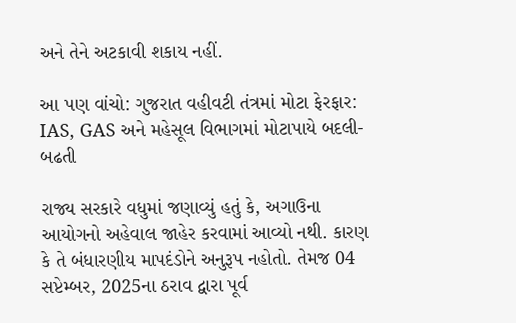અને તેને અટકાવી શકાય નહીં.

આ પણ વાંચો: ગુજરાત વહીવટી તંત્રમાં મોટા ફેરફાર: IAS, GAS અને મહેસૂલ વિભાગમાં મોટાપાયે બદલી-બઢતી

રાજ્ય સરકારે વધુમાં જણાવ્યું હતું કે, અગાઉના આયોગનો અહેવાલ જાહેર કરવામાં આવ્યો નથી. કારણ કે તે બંધારણીય માપદંડોને અનુરૂપ નહોતો. તેમજ 04 સપ્ટેમ્બર, 2025ના ઠરાવ દ્વારા પૂર્વ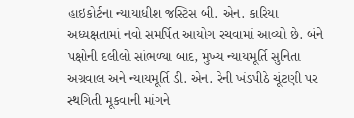હાઇકોર્ટના ન્યાયાધીશ જસ્ટિસ બી. એન. કારિયા અધ્યક્ષતામાં નવો સમર્પિત આયોગ રચવામાં આવ્યો છે. બંને પક્ષોની દલીલો સાંભળ્યા બાદ, મુખ્ય ન્યાયમૂર્તિ સુનિતા અગ્રવાલ અને ન્યાયમૂર્તિ ડી. એન. રેની ખંડપીઠે ચૂંટણી પર સ્થગિતી મૂકવાની માંગને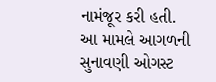નામંજૂર કરી હતી. આ મામલે આગળની સુનાવણી ઓગસ્ટ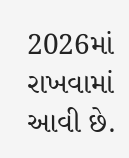2026માં રાખવામાં આવી છે.